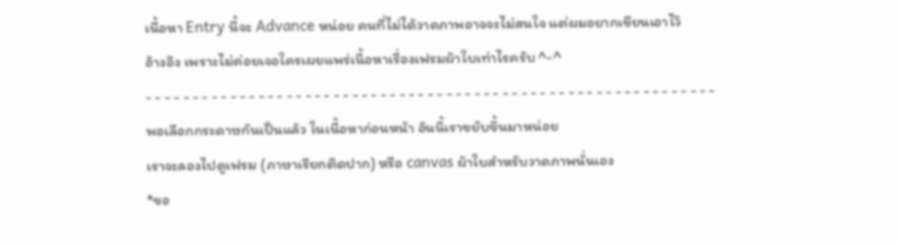เนื้อหา Entry นี้จะ Advance หน่อย คนที่ไม่ได้วาดภาพอาจจะไม่สนใจ แต่ผมอยากเขียนเอาไว้
อ้างอิง เพราะไม่ค่อยเจอใครเผยแพร่เนื้อหาเรื่องเฟรมผ้าใบเท่าไรครับ ^-^
- - - - - - - - - - - - - - - - - - - - - - - - - - - - - - - - - - - - - - - - - - - - - - - - - - - - - - - - - - - - -
พอเลือกกระดาษกันเป็นแล้ว ในเนื้อหาก่อนหน้า อันนี้เราขยับขึ้นมาหน่อย
เราจะลองไปดูเฟรม (ภาษาเรียกติดปาก) หรือ canvas ผ้าใบสำหรับวาดภาพนั่นเอง
*ขอ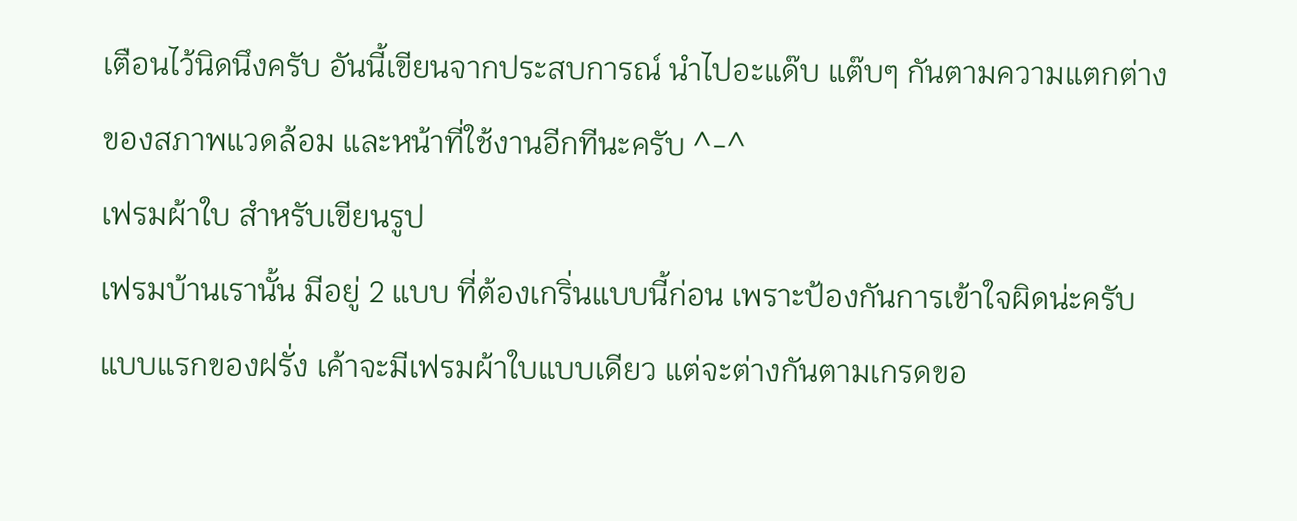เตือนไว้นิดนึงครับ อันนี้เขียนจากประสบการณ์ นำไปอะแด๊บ แต๊บๆ กันตามความแตกต่าง
ของสภาพแวดล้อม และหน้าที่ใช้งานอีกทีนะครับ ^-^
เฟรมผ้าใบ สำหรับเขียนรูป
เฟรมบ้านเรานั้น มีอยู่ 2 แบบ ที่ต้องเกริ่นแบบนี้ก่อน เพราะป้องกันการเข้าใจผิดน่ะครับ
แบบแรกของฝรั่ง เค้าจะมีเฟรมผ้าใบแบบเดียว แต่จะต่างกันตามเกรดขอ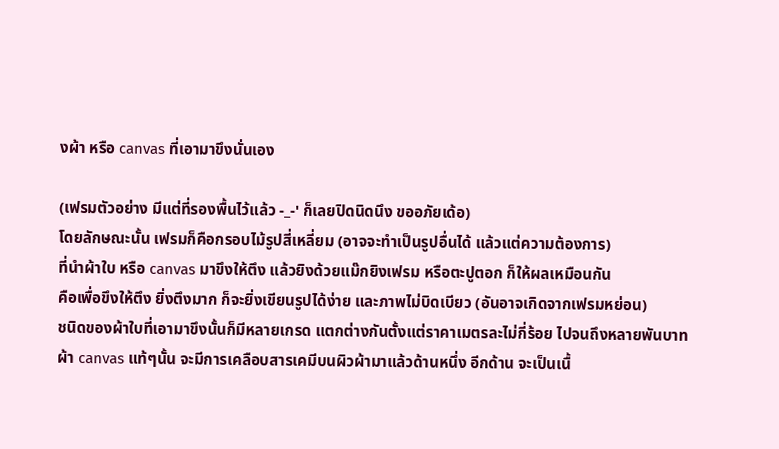งผ้า หรือ canvas ที่เอามาขึงนั่นเอง

(เฟรมตัวอย่าง มีแต่ที่รองพื้นไว้แล้ว -_-' ก็เลยปิดนิดนึง ขออภัยเด้อ)
โดยลักษณะนั้น เฟรมก็คือกรอบไม้รูปสี่เหลี่ยม (อาจจะทำเป็นรูปอื่นได้ แล้วแต่ความต้องการ)
ที่นำผ้าใบ หรือ canvas มาขึงให้ตึง แล้วยิงด้วยแม๊กยิงเฟรม หรือตะปูตอก ก็ให้ผลเหมือนกัน
คือเพื่อขึงให้ตึง ยิ่งตึงมาก ก็จะยิ่งเขียนรูปได้ง่าย และภาพไม่บิดเบียว (อันอาจเกิดจากเฟรมหย่อน)
ชนิดของผ้าใบที่เอามาขึงนั้นก็มีหลายเกรด แตกต่างกันตั้งแต่ราคาเมตรละไม่กี่ร้อย ไปจนถึงหลายพันบาท
ผ้า canvas แท้ๆนั้น จะมีการเคลือบสารเคมีบนผิวผ้ามาแล้วด้านหนึ่ง อีกด้าน จะเป็นเนื้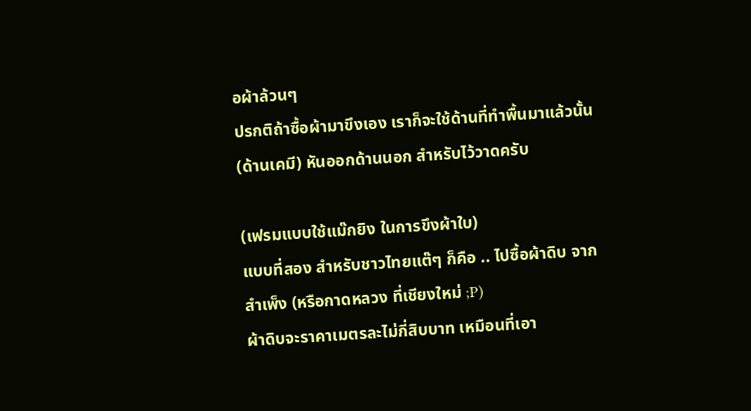อผ้าล้วนๆ
ปรกติถ้าซื้อผ้ามาขึงเอง เราก็จะใช้ด้านที่ทำพื้นมาแล้วนั้น (ด้านเคมี) หันออกด้านนอก สำหรับไว้วาดครับ

(เฟรมแบบใช้แม๊กยิง ในการขึงผ้าใบ)
แบบที่สอง สำหรับชาวไทยแต๊ๆ ก็คือ .. ไปซื้อผ้าดิบ จากสำเพ็ง (หรือกาดหลวง ที่เชียงใหม่ ;P)
ผ้าดิบจะราคาเมตรละไม่กี่สิบบาท เหมือนที่เอา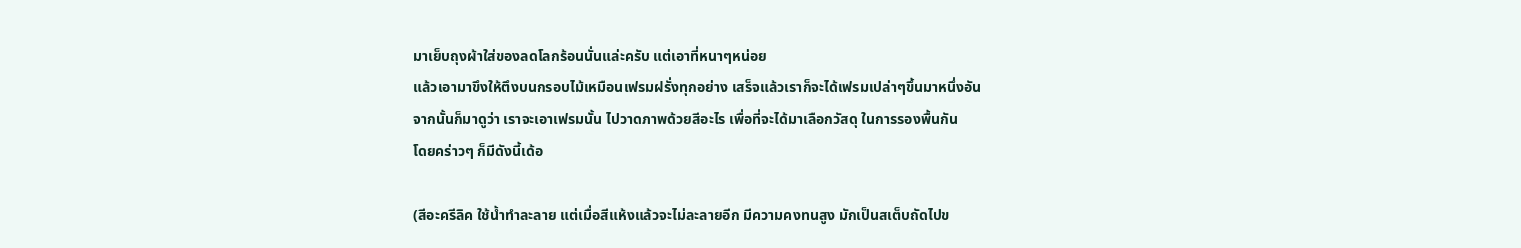มาเย็บถุงผ้าใส่ของลดโลกร้อนนั่นแล่ะครับ แต่เอาที่หนาๆหน่อย
แล้วเอามาขึงให้ตึงบนกรอบไม้เหมือนเฟรมฝรั่งทุกอย่าง เสร็จแล้วเราก็จะได้เฟรมเปล่าๆขึ้นมาหนึ่งอัน
จากนั้นก็มาดูว่า เราจะเอาเฟรมนั้น ไปวาดภาพด้วยสีอะไร เพื่อที่จะได้มาเลือกวัสดุ ในการรองพื้นกัน
โดยคร่าวๆ ก็มีดังนี้เด้อ

(สีอะครีลิค ใช้น้ำทำละลาย แต่เมื่อสีแห้งแล้วจะไม่ละลายอีก มีความคงทนสูง มักเป็นสเต็บถัดไปข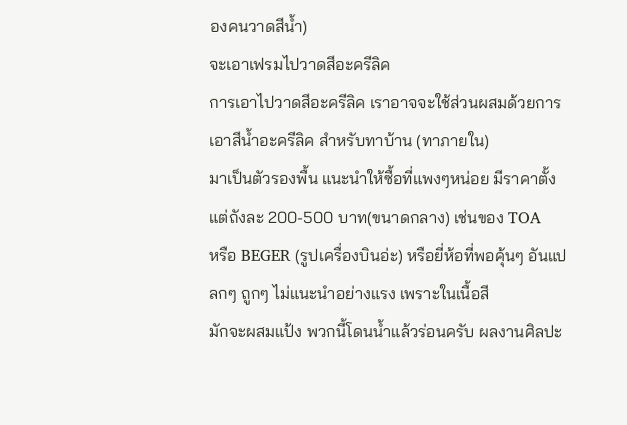องคนวาดสีน้ำ)
จะเอาเฟรมไปวาดสีอะครีลิค
การเอาไปวาดสีอะครีลิค เราอาจจะใช้ส่วนผสมด้วยการเอาสีน้ำอะครีลิค สำหรับทาบ้าน (ทาภายใน)
มาเป็นตัวรองพื้น แนะนำให้ซื้อที่แพงๆหน่อย มีราคาตั้งแต่ถังละ 200-500 บาท(ขนาดกลาง) เช่นของ TOA
หรือ BEGER (รูปเครื่องบินอ่ะ) หรือยี่ห้อที่พอคุ้นๆ อันแปลกๆ ถูกๆ ไม่แนะนำอย่างแรง เพราะในเนื้อสี
มักจะผสมแป้ง พวกนี้โดนน้ำแล้วร่อนครับ ผลงานศิลปะ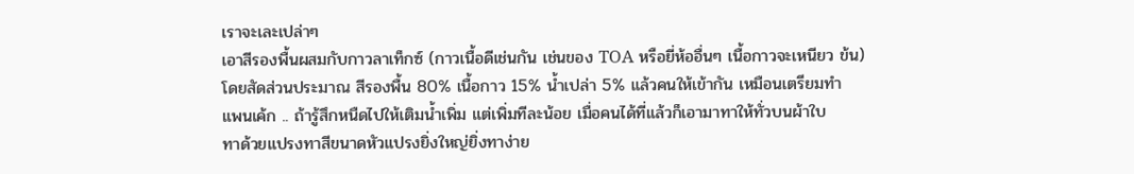เราจะเละเปล่าๆ
เอาสีรองพื้นผสมกับกาวลาเท็กซ์ (กาวเนื้อดีเช่นกัน เช่นของ TOA หรือยี่ห้ออื่นๆ เนื้อกาวจะเหนียว ข้น)
โดยสัดส่วนประมาณ สีรองพื้น 80% เนื้อกาว 15% น้ำเปล่า 5% แล้วคนให้เข้ากัน เหมือนเตรียมทำ
แพนเค้ก .. ถ้ารู้สึกหนืดไปให้เติมน้ำเพิ่ม แต่เพิ่มทีละน้อย เมื่อคนได้ที่แล้วก็เอามาทาให้ทั่วบนผ้าใบ
ทาด้วยแปรงทาสีขนาดหัวแปรงยิ่งใหญ่ยิ่งทาง่าย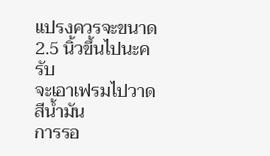แปรงควรจะขนาด 2.5 นิ้วขึ้นไปนะครับ
จะเอาเฟรมไปวาดสีน้ำมัน
การรอ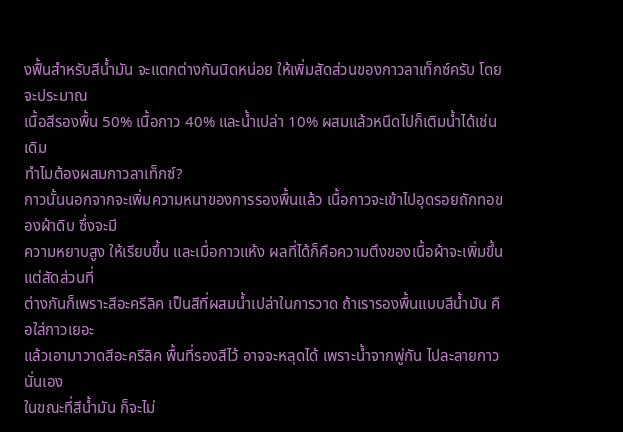งฟื้นสำหรับสีน้ำมัน จะแตกต่างกันนิดหน่อย ให้เพิ่มสัดส่วนของกาวลาเท็กซ์ครับ โดยจะประมาณ
เนื้อสีรองพื้น 50% เนื้อกาว 40% และน้ำเปล่า 10% ผสมแล้วหนืดไปก็เติมน้ำได้เช่นเดิม
ทำไมต้องผสมกาวลาเท็กซ์?
กาวนั้นนอกจากจะเพิ่มความหนาของการรองพื้นแล้ว เนื้อกาวจะเข้าไปอุดรอยถักทอของผ้าดิบ ซึ่งจะมี
ความหยาบสูง ให้เรียบขึ้น และเมื่อกาวแห้ง ผลที่ได้ก็คือความตึงของเนื้อผ้าจะเพิ่มขึ้น แต่สัดส่วนที่
ต่างกันก็เพราะสีอะครีลิค เป็นสีที่ผสมน้ำเปล่าในการวาด ถ้าเรารองพื้นแบบสีน้ำมัน คือใส่กาวเยอะ
แล้วเอามาวาดสีอะครีลิค พื้นที่รองสีไว้ อาจจะหลุดได้ เพราะน้ำจากพู่กัน ไปละลายกาวนั่นเอง
ในขณะที่สีน้ำมัน ก็จะไม่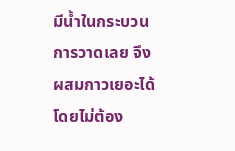มีน้ำในกระบวนการวาดเลย จึงผสมกาวเยอะได้โดยไม่ต้อง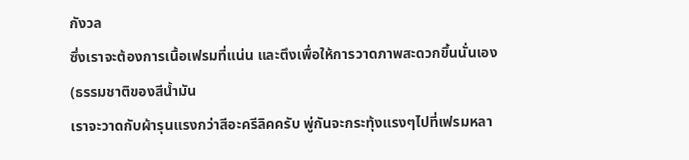กังวล
ซึ่งเราจะต้องการเนื้อเฟรมที่แน่น และตึงเพื่อให้การวาดภาพสะดวกขึ้นนั่นเอง (ธรรมชาติของสีน้ำมัน
เราจะวาดกับผ้ารุนแรงกว่าสีอะครีลิคครับ พู่กันจะกระทุ้งแรงๆไปที่เฟรมหลา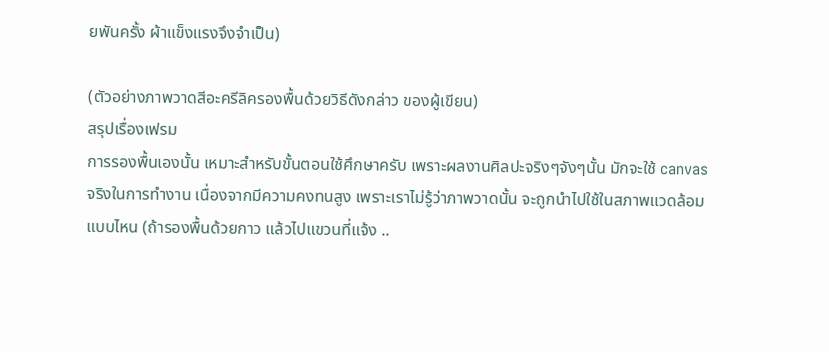ยพันครั้ง ผ้าแข็งแรงจึงจำเป็น)

(ตัวอย่างภาพวาดสีอะครีลิครองพื้นด้วยวิธีดังกล่าว ของผู้เขียน)
สรุปเรื่องเฟรม
การรองพื้นเองนั้น เหมาะสำหรับขั้นตอนใช้ศึกษาครับ เพราะผลงานศิลปะจริงๆจังๆนั้น มักจะใช้ canvas
จริงในการทำงาน เนื่องจากมีความคงทนสูง เพราะเราไม่รู้ว่าภาพวาดนั้น จะถูกนำไปใช้ในสภาพแวดล้อม
แบบไหน (ถ้ารองพื้นด้วยกาว แล้วไปแขวนที่แจ้ง ..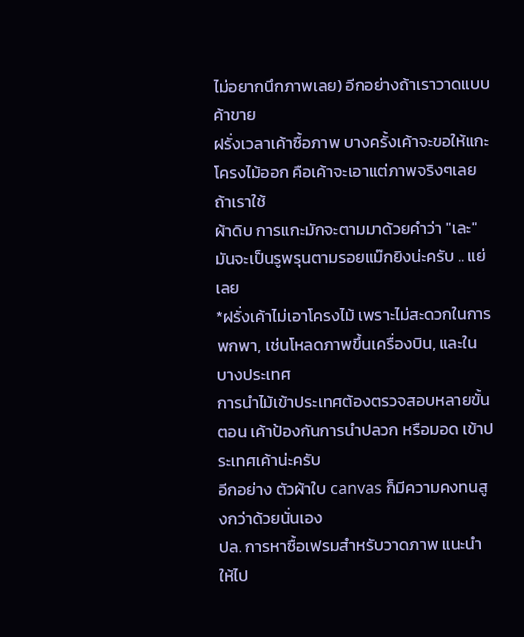ไม่อยากนึกภาพเลย) อีกอย่างถ้าเราวาดแบบค้าขาย
ฝรั่งเวลาเค้าซื้อภาพ บางครั้งเค้าจะขอให้แกะโครงไม้ออก คือเค้าจะเอาแต่ภาพจริงๆเลย ถ้าเราใช้
ผ้าดิบ การแกะมักจะตามมาด้วยคำว่า "เละ" มันจะเป็นรูพรุนตามรอยแม๊กยิงน่ะครับ .. แย่เลย
*ฝรั่งเค้าไม่เอาโครงไม้ เพราะไม่สะดวกในการพกพา, เช่นโหลดภาพขึ้นเครื่องบิน, และในบางประเทศ
การนำไม้เข้าประเทศต้องตรวจสอบหลายขั้นตอน เค้าป้องกันการนำปลวก หรือมอด เข้าประเทศเค้าน่ะครับ
อีกอย่าง ตัวผ้าใบ canvas ก็มีความคงทนสูงกว่าด้วยนั่นเอง
ปล. การหาซื้อเฟรมสำหรับวาดภาพ แนะนำให้ไป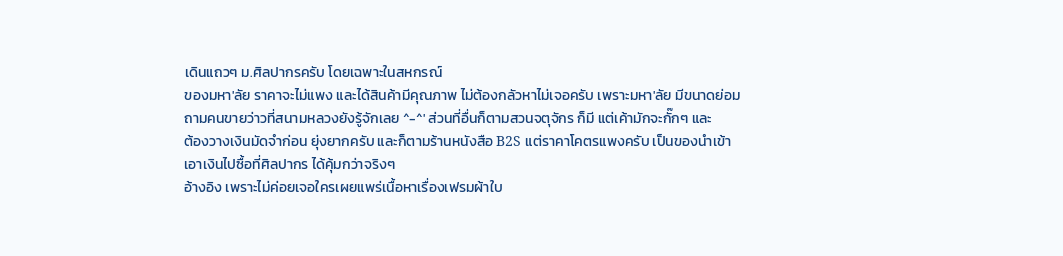เดินแถวๆ ม.ศิลปากรครับ โดยเฉพาะในสหกรณ์
ของมหา'ลัย ราคาจะไม่แพง และได้สินค้ามีคุณภาพ ไม่ต้องกลัวหาไม่เจอครับ เพราะมหา'ลัย มีขนาดย่อม
ถามคนขายว่าวที่สนามหลวงยังรู้จักเลย ^-^' ส่วนที่อื่นก็ตามสวนจตุจักร ก็มี แต่เค้ามักจะกั๊กๆ และ
ต้องวางเงินมัดจำก่อน ยุ่งยากครับ และก็ตามร้านหนังสือ B2S แต่ราคาโคตรแพงครับ เป็นของนำเข้า
เอาเงินไปซื้อที่ศิลปากร ได้คุ้มกว่าจริงๆ
อ้างอิง เพราะไม่ค่อยเจอใครเผยแพร่เนื้อหาเรื่องเฟรมผ้าใบ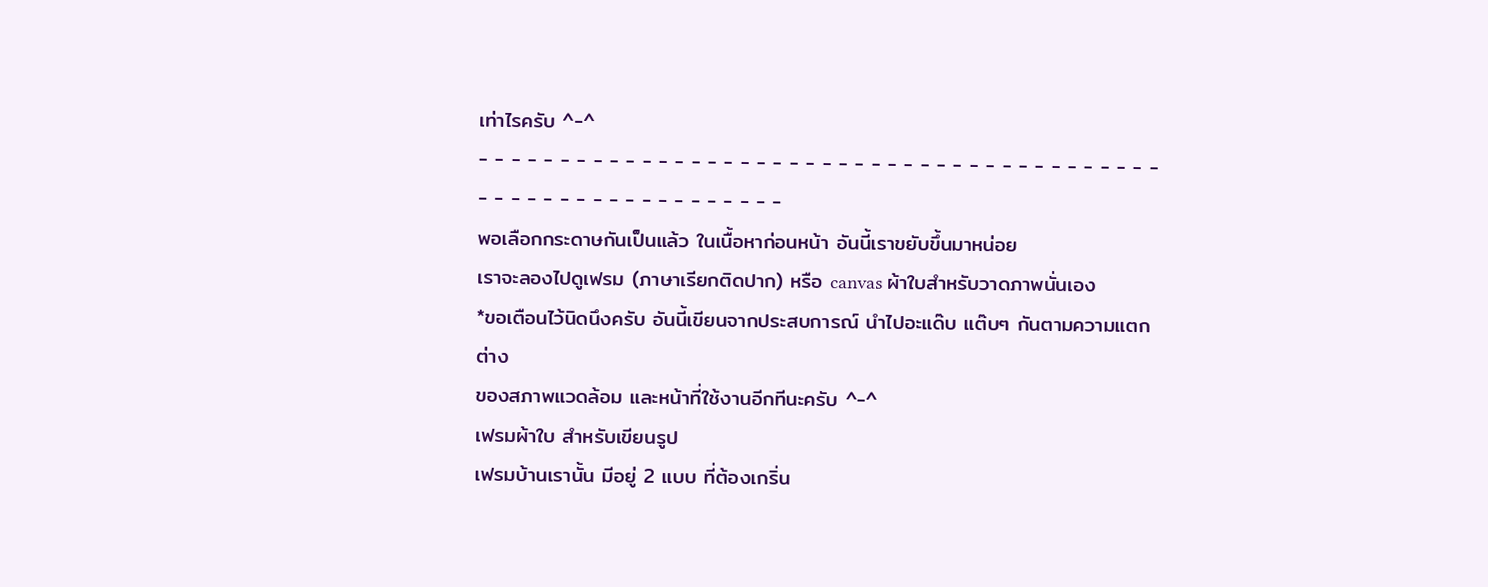เท่าไรครับ ^-^
- - - - - - - - - - - - - - - - - - - - - - - - - - - - - - - - - - - - - - - - - - - - - - - - - - - - - - - - - - - - -
พอเลือกกระดาษกันเป็นแล้ว ในเนื้อหาก่อนหน้า อันนี้เราขยับขึ้นมาหน่อย
เราจะลองไปดูเฟรม (ภาษาเรียกติดปาก) หรือ canvas ผ้าใบสำหรับวาดภาพนั่นเอง
*ขอเตือนไว้นิดนึงครับ อันนี้เขียนจากประสบการณ์ นำไปอะแด๊บ แต๊บๆ กันตามความแตกต่าง
ของสภาพแวดล้อม และหน้าที่ใช้งานอีกทีนะครับ ^-^
เฟรมผ้าใบ สำหรับเขียนรูป
เฟรมบ้านเรานั้น มีอยู่ 2 แบบ ที่ต้องเกริ่น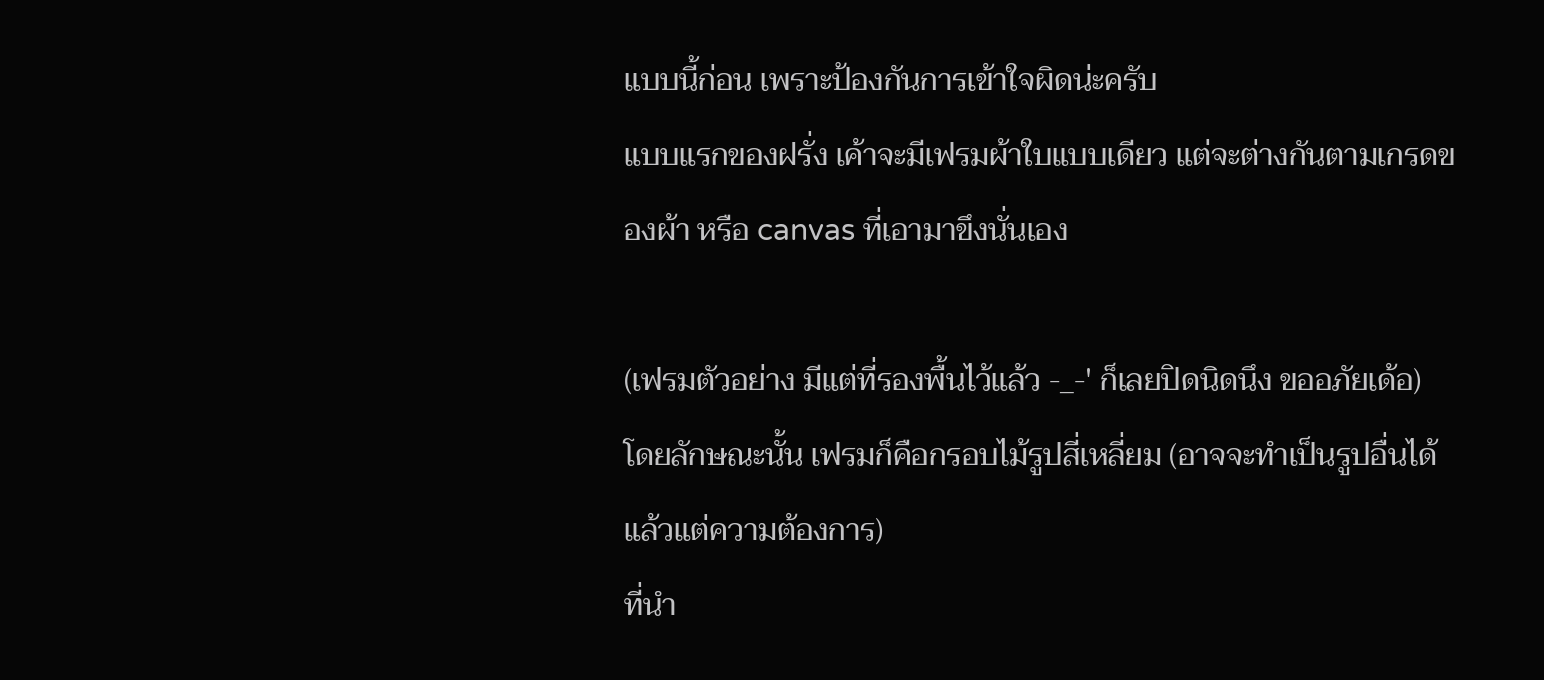แบบนี้ก่อน เพราะป้องกันการเข้าใจผิดน่ะครับ
แบบแรกของฝรั่ง เค้าจะมีเฟรมผ้าใบแบบเดียว แต่จะต่างกันตามเกรดของผ้า หรือ canvas ที่เอามาขึงนั่นเอง

(เฟรมตัวอย่าง มีแต่ที่รองพื้นไว้แล้ว -_-' ก็เลยปิดนิดนึง ขออภัยเด้อ)
โดยลักษณะนั้น เฟรมก็คือกรอบไม้รูปสี่เหลี่ยม (อาจจะทำเป็นรูปอื่นได้ แล้วแต่ความต้องการ)
ที่นำ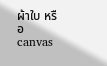ผ้าใบ หรือ canvas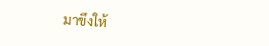มาขึงให้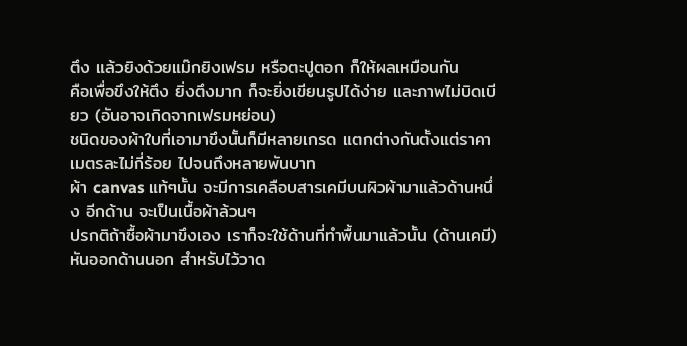ตึง แล้วยิงด้วยแม๊กยิงเฟรม หรือตะปูตอก ก็ให้ผลเหมือนกัน
คือเพื่อขึงให้ตึง ยิ่งตึงมาก ก็จะยิ่งเขียนรูปได้ง่าย และภาพไม่บิดเบียว (อันอาจเกิดจากเฟรมหย่อน)
ชนิดของผ้าใบที่เอามาขึงนั้นก็มีหลายเกรด แตกต่างกันตั้งแต่ราคาเมตรละไม่กี่ร้อย ไปจนถึงหลายพันบาท
ผ้า canvas แท้ๆนั้น จะมีการเคลือบสารเคมีบนผิวผ้ามาแล้วด้านหนึ่ง อีกด้าน จะเป็นเนื้อผ้าล้วนๆ
ปรกติถ้าซื้อผ้ามาขึงเอง เราก็จะใช้ด้านที่ทำพื้นมาแล้วนั้น (ด้านเคมี) หันออกด้านนอก สำหรับไว้วาด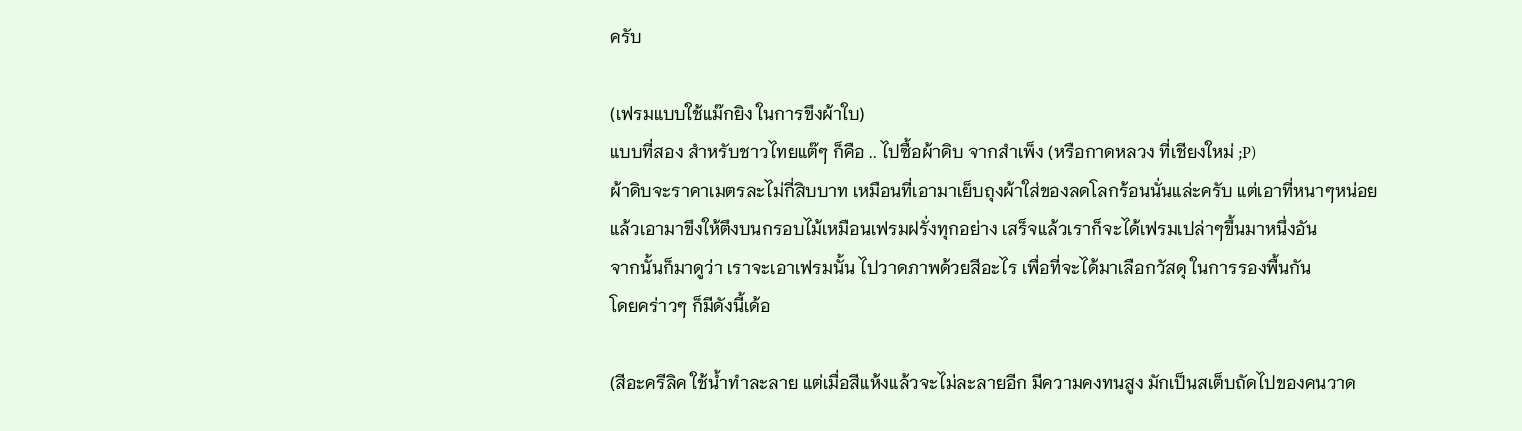ครับ

(เฟรมแบบใช้แม๊กยิง ในการขึงผ้าใบ)
แบบที่สอง สำหรับชาวไทยแต๊ๆ ก็คือ .. ไปซื้อผ้าดิบ จากสำเพ็ง (หรือกาดหลวง ที่เชียงใหม่ ;P)
ผ้าดิบจะราคาเมตรละไม่กี่สิบบาท เหมือนที่เอามาเย็บถุงผ้าใส่ของลดโลกร้อนนั่นแล่ะครับ แต่เอาที่หนาๆหน่อย
แล้วเอามาขึงให้ตึงบนกรอบไม้เหมือนเฟรมฝรั่งทุกอย่าง เสร็จแล้วเราก็จะได้เฟรมเปล่าๆขึ้นมาหนึ่งอัน
จากนั้นก็มาดูว่า เราจะเอาเฟรมนั้น ไปวาดภาพด้วยสีอะไร เพื่อที่จะได้มาเลือกวัสดุ ในการรองพื้นกัน
โดยคร่าวๆ ก็มีดังนี้เด้อ

(สีอะครีลิค ใช้น้ำทำละลาย แต่เมื่อสีแห้งแล้วจะไม่ละลายอีก มีความคงทนสูง มักเป็นสเต็บถัดไปของคนวาด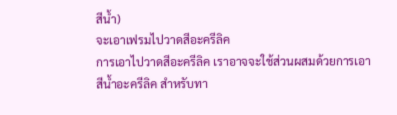สีน้ำ)
จะเอาเฟรมไปวาดสีอะครีลิค
การเอาไปวาดสีอะครีลิค เราอาจจะใช้ส่วนผสมด้วยการเอาสีน้ำอะครีลิค สำหรับทา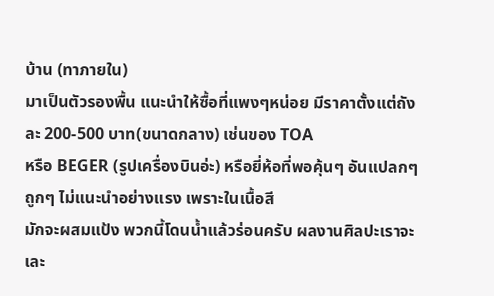บ้าน (ทาภายใน)
มาเป็นตัวรองพื้น แนะนำให้ซื้อที่แพงๆหน่อย มีราคาตั้งแต่ถังละ 200-500 บาท(ขนาดกลาง) เช่นของ TOA
หรือ BEGER (รูปเครื่องบินอ่ะ) หรือยี่ห้อที่พอคุ้นๆ อันแปลกๆ ถูกๆ ไม่แนะนำอย่างแรง เพราะในเนื้อสี
มักจะผสมแป้ง พวกนี้โดนน้ำแล้วร่อนครับ ผลงานศิลปะเราจะเละ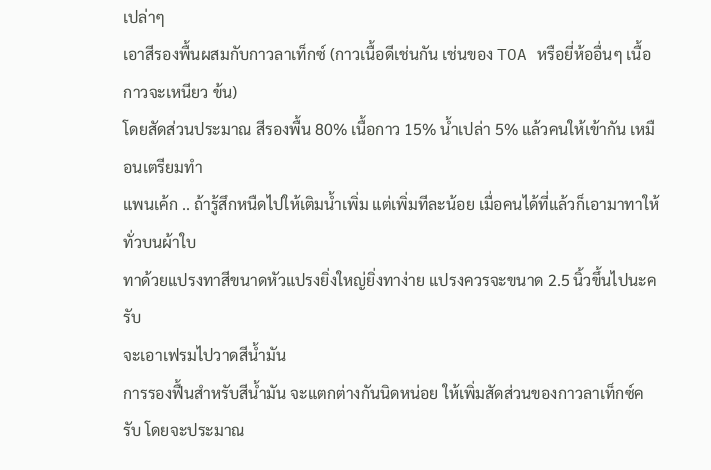เปล่าๆ
เอาสีรองพื้นผสมกับกาวลาเท็กซ์ (กาวเนื้อดีเช่นกัน เช่นของ TOA หรือยี่ห้ออื่นๆ เนื้อกาวจะเหนียว ข้น)
โดยสัดส่วนประมาณ สีรองพื้น 80% เนื้อกาว 15% น้ำเปล่า 5% แล้วคนให้เข้ากัน เหมือนเตรียมทำ
แพนเค้ก .. ถ้ารู้สึกหนืดไปให้เติมน้ำเพิ่ม แต่เพิ่มทีละน้อย เมื่อคนได้ที่แล้วก็เอามาทาให้ทั่วบนผ้าใบ
ทาด้วยแปรงทาสีขนาดหัวแปรงยิ่งใหญ่ยิ่งทาง่าย แปรงควรจะขนาด 2.5 นิ้วขึ้นไปนะครับ
จะเอาเฟรมไปวาดสีน้ำมัน
การรองฟื้นสำหรับสีน้ำมัน จะแตกต่างกันนิดหน่อย ให้เพิ่มสัดส่วนของกาวลาเท็กซ์ครับ โดยจะประมาณ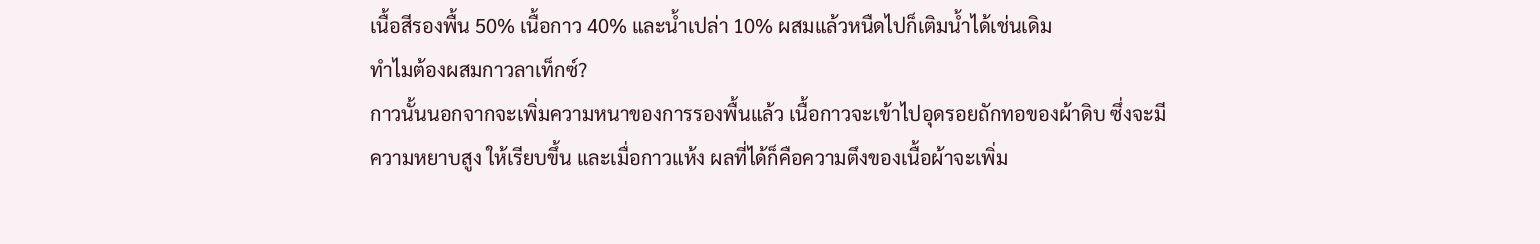เนื้อสีรองพื้น 50% เนื้อกาว 40% และน้ำเปล่า 10% ผสมแล้วหนืดไปก็เติมน้ำได้เช่นเดิม
ทำไมต้องผสมกาวลาเท็กซ์?
กาวนั้นนอกจากจะเพิ่มความหนาของการรองพื้นแล้ว เนื้อกาวจะเข้าไปอุดรอยถักทอของผ้าดิบ ซึ่งจะมี
ความหยาบสูง ให้เรียบขึ้น และเมื่อกาวแห้ง ผลที่ได้ก็คือความตึงของเนื้อผ้าจะเพิ่ม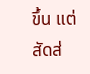ขึ้น แต่สัดส่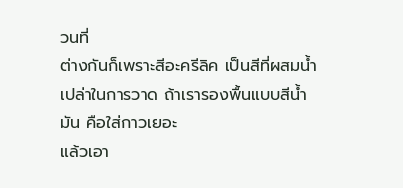วนที่
ต่างกันก็เพราะสีอะครีลิค เป็นสีที่ผสมน้ำเปล่าในการวาด ถ้าเรารองพื้นแบบสีน้ำมัน คือใส่กาวเยอะ
แล้วเอา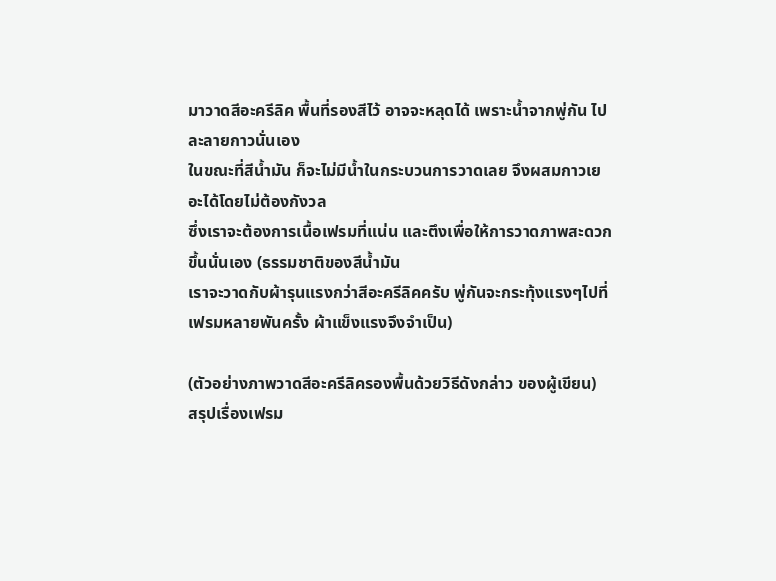มาวาดสีอะครีลิค พื้นที่รองสีไว้ อาจจะหลุดได้ เพราะน้ำจากพู่กัน ไปละลายกาวนั่นเอง
ในขณะที่สีน้ำมัน ก็จะไม่มีน้ำในกระบวนการวาดเลย จึงผสมกาวเยอะได้โดยไม่ต้องกังวล
ซึ่งเราจะต้องการเนื้อเฟรมที่แน่น และตึงเพื่อให้การวาดภาพสะดวกขึ้นนั่นเอง (ธรรมชาติของสีน้ำมัน
เราจะวาดกับผ้ารุนแรงกว่าสีอะครีลิคครับ พู่กันจะกระทุ้งแรงๆไปที่เฟรมหลายพันครั้ง ผ้าแข็งแรงจึงจำเป็น)

(ตัวอย่างภาพวาดสีอะครีลิครองพื้นด้วยวิธีดังกล่าว ของผู้เขียน)
สรุปเรื่องเฟรม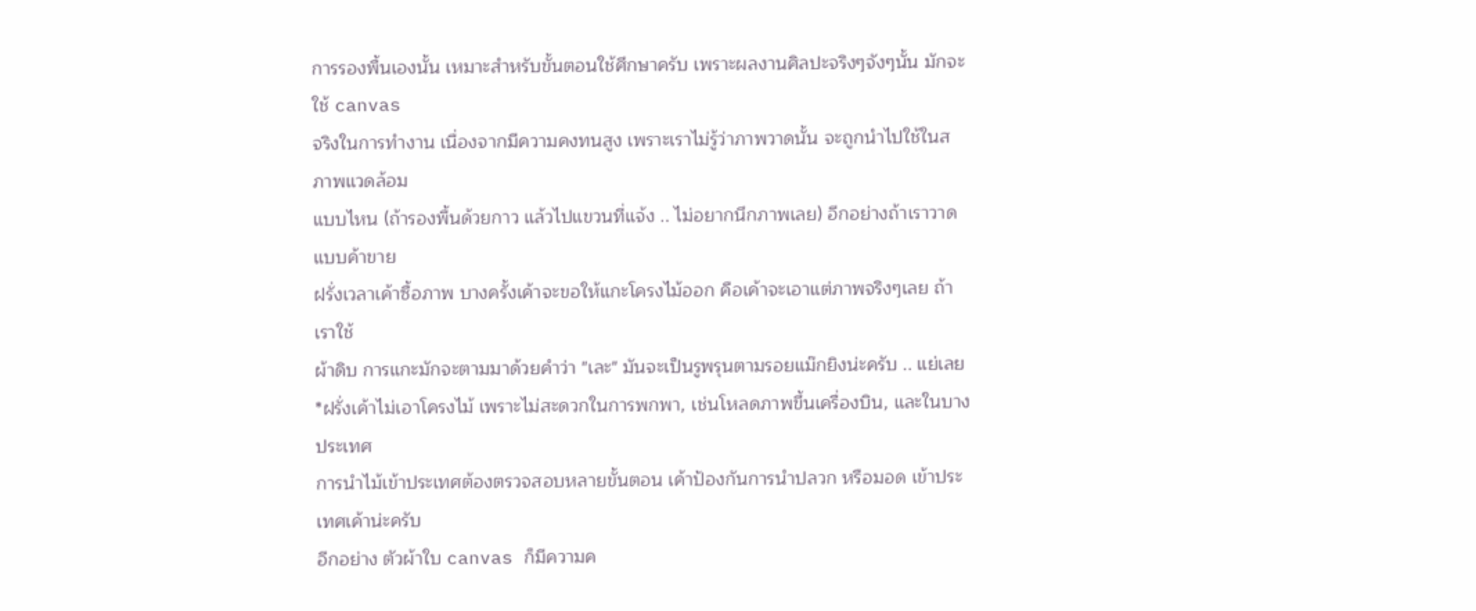การรองพื้นเองนั้น เหมาะสำหรับขั้นตอนใช้ศึกษาครับ เพราะผลงานศิลปะจริงๆจังๆนั้น มักจะใช้ canvas
จริงในการทำงาน เนื่องจากมีความคงทนสูง เพราะเราไม่รู้ว่าภาพวาดนั้น จะถูกนำไปใช้ในสภาพแวดล้อม
แบบไหน (ถ้ารองพื้นด้วยกาว แล้วไปแขวนที่แจ้ง .. ไม่อยากนึกภาพเลย) อีกอย่างถ้าเราวาดแบบค้าขาย
ฝรั่งเวลาเค้าซื้อภาพ บางครั้งเค้าจะขอให้แกะโครงไม้ออก คือเค้าจะเอาแต่ภาพจริงๆเลย ถ้าเราใช้
ผ้าดิบ การแกะมักจะตามมาด้วยคำว่า "เละ" มันจะเป็นรูพรุนตามรอยแม๊กยิงน่ะครับ .. แย่เลย
*ฝรั่งเค้าไม่เอาโครงไม้ เพราะไม่สะดวกในการพกพา, เช่นโหลดภาพขึ้นเครื่องบิน, และในบางประเทศ
การนำไม้เข้าประเทศต้องตรวจสอบหลายขั้นตอน เค้าป้องกันการนำปลวก หรือมอด เข้าประเทศเค้าน่ะครับ
อีกอย่าง ตัวผ้าใบ canvas ก็มีความค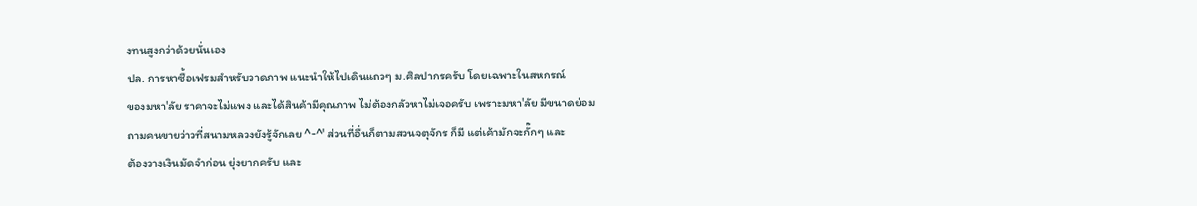งทนสูงกว่าด้วยนั่นเอง
ปล. การหาซื้อเฟรมสำหรับวาดภาพ แนะนำให้ไปเดินแถวๆ ม.ศิลปากรครับ โดยเฉพาะในสหกรณ์
ของมหา'ลัย ราคาจะไม่แพง และได้สินค้ามีคุณภาพ ไม่ต้องกลัวหาไม่เจอครับ เพราะมหา'ลัย มีขนาดย่อม
ถามคนขายว่าวที่สนามหลวงยังรู้จักเลย ^-^' ส่วนที่อื่นก็ตามสวนจตุจักร ก็มี แต่เค้ามักจะกั๊กๆ และ
ต้องวางเงินมัดจำก่อน ยุ่งยากครับ และ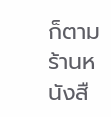ก็ตามร้านหนังสื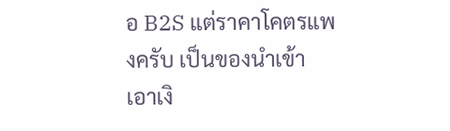อ B2S แต่ราคาโคตรแพงครับ เป็นของนำเข้า
เอาเงิ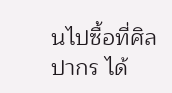นไปซื้อที่ศิลปากร ได้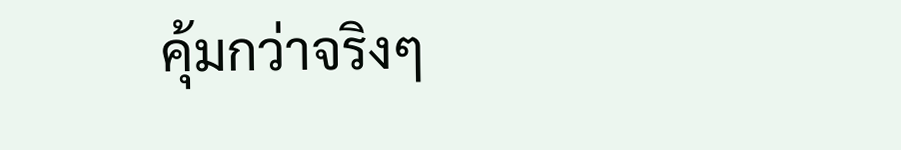คุ้มกว่าจริงๆ